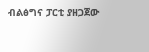ብልፅግና ፓርቲ ያዘጋጀው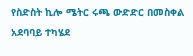የስድስት ኪሎ ሜትር ሩጫ ውድድር በመስቀል አደባባይ ተካሄደ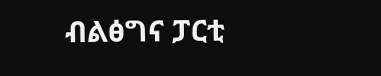ብልፅግና ፓርቲ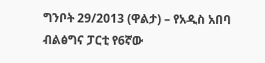ግንቦት 29/2013 (ዋልታ) – የአዲስ አበባ ብልፅግና ፓርቲ የ6ኛው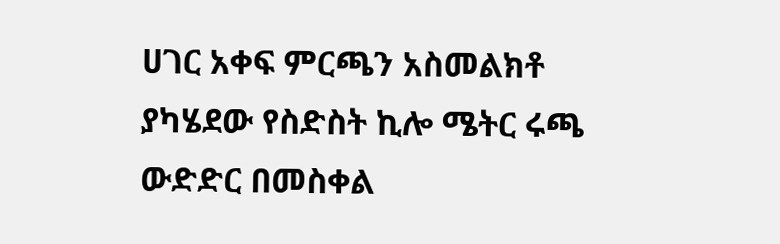ሀገር አቀፍ ምርጫን አስመልክቶ ያካሄደው የስድስት ኪሎ ሜትር ሩጫ ውድድር በመስቀል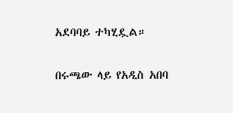አደባባይ ተካሂዷል።

በሩጫው ላይ የአዲስ አበባ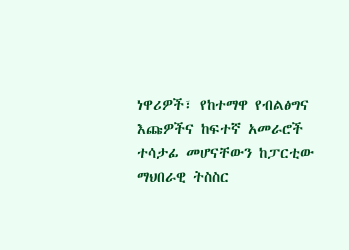ነዋሪዎች፣ የከተማዋ የብልፅግና እጩዎችና ከፍተኛ አመራሮች ተሳታፊ መሆናቸውን ከፓርቲው ማህበራዊ ትስስር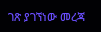ገጽ ያገኘነው መረጃ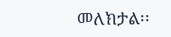መለክታል፡፡